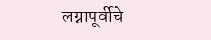लग्नापूर्वीचे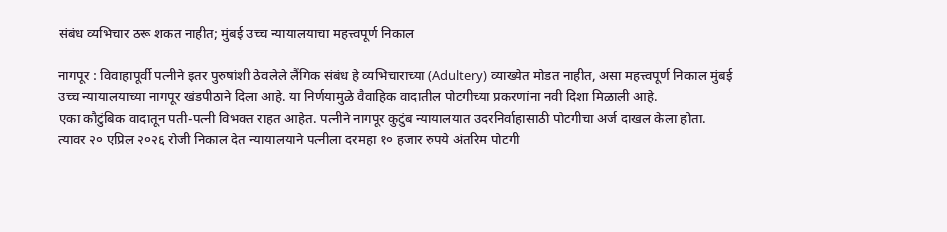संबंध व्यभिचार ठरू शकत नाहीत; मुंबई उच्च न्यायालयाचा महत्त्वपूर्ण निकाल

नागपूर : विवाहापूर्वी पत्नीने इतर पुरुषांशी ठेवलेले लैंगिक संबंध हे व्यभिचाराच्या (Adultery) व्याख्येत मोडत नाहीत, असा महत्त्वपूर्ण निकाल मुंबई उच्च न्यायालयाच्या नागपूर खंडपीठाने दिला आहे. या निर्णयामुळे वैवाहिक वादातील पोटगीच्या प्रकरणांना नवी दिशा मिळाली आहे.
एका कौटुंबिक वादातून पती-पत्नी विभक्त राहत आहेत. पत्नीने नागपूर कुटुंब न्यायालयात उदरनिर्वाहासाठी पोटगीचा अर्ज दाखल केला होता. त्यावर २० एप्रिल २०२६ रोजी निकाल देत न्यायालयाने पत्नीला दरमहा १० हजार रुपये अंतरिम पोटगी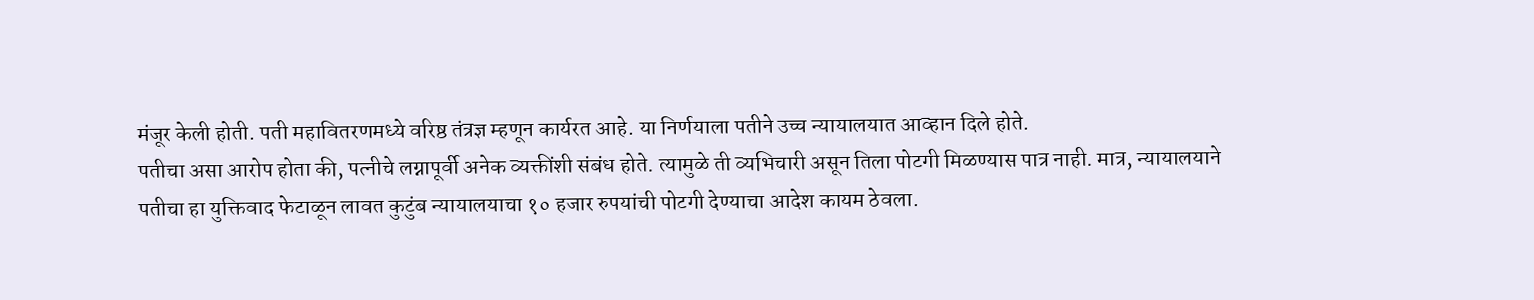मंजूर केली होती. पती महावितरणमध्ये वरिष्ठ तंत्रज्ञ म्हणून कार्यरत आहे. या निर्णयाला पतीने उच्च न्यायालयात आव्हान दिले होते.
पतीचा असा आरोप होता की, पत्नीचे लग्नापूर्वी अनेक व्यक्तींशी संबंध होते. त्यामुळे ती व्यभिचारी असून तिला पोटगी मिळण्यास पात्र नाही. मात्र, न्यायालयाने पतीचा हा युक्तिवाद फेटाळून लावत कुटुंब न्यायालयाचा १० हजार रुपयांची पोटगी देण्याचा आदेश कायम ठेवला.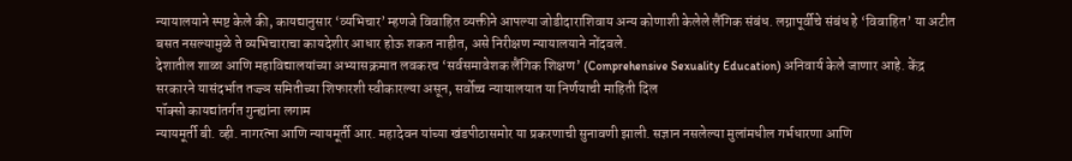न्यायालयाने स्पष्ट केले की, कायद्यानुसार ‘व्यभिचार’ म्हणजे विवाहित व्यक्तीने आपल्या जोडीदाराशिवाय अन्य कोणाशी केलेले लैंगिक संबंध. लग्नापूर्वीचे संबंध हे ‘विवाहित’ या अटीत बसत नसल्यामुळे ते व्यभिचाराचा कायदेशीर आधार होऊ शकत नाहीत, असे निरीक्षण न्यायालयाने नोंदवले.
देशातील शाळा आणि महाविद्यालयांच्या अभ्यासक्रमात लवकरच ‘सर्वसमावेशक लैंगिक शिक्षण’ (Comprehensive Sexuality Education) अनिवार्य केले जाणार आहे. केंद्र सरकारने यासंदर्भात तज्ज्ञ समितीच्या शिफारशी स्वीकारल्या असून, सर्वोच्च न्यायालयात या निर्णयाची माहिती दिल
पॉक्सो कायद्यांतर्गत गुन्ह्यांना लगाम
न्यायमूर्ती बी. व्ही. नागरत्ना आणि न्यायमूर्ती आर. महादेवन यांच्या खंडपीठासमोर या प्रकरणाची सुनावणी झाली. सज्ञान नसलेल्या मुलांमधील गर्भधारणा आणि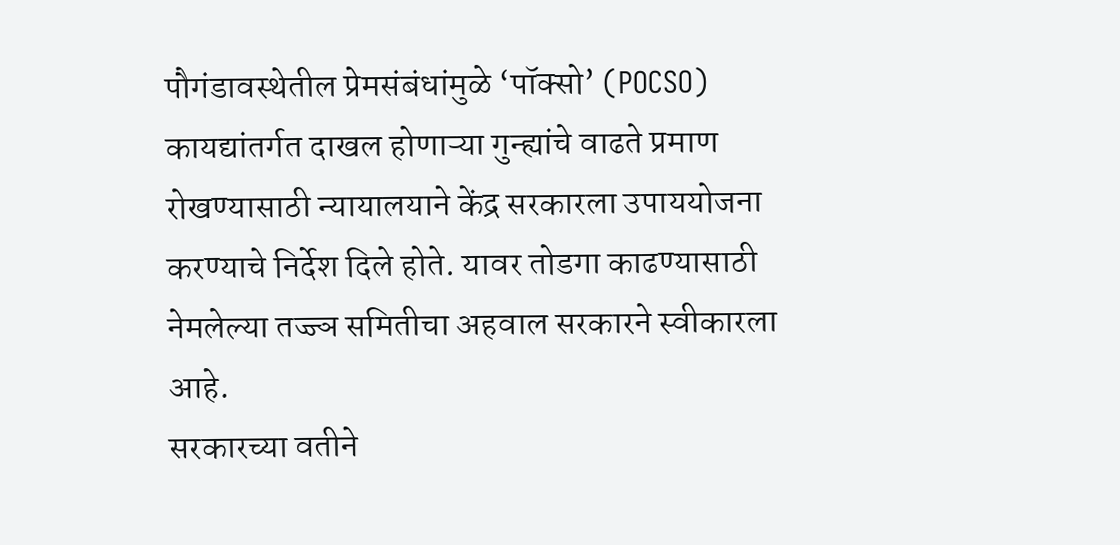पौगंडावस्थेतील प्रेमसंबंधांमुळे ‘पॉक्सो’ (POCSO) कायद्यांतर्गत दाखल होणाऱ्या गुन्ह्यांचे वाढते प्रमाण रोखण्यासाठी न्यायालयाने केंद्र सरकारला उपाययोजना करण्याचे निर्देश दिले होते. यावर तोडगा काढण्यासाठी नेमलेल्या तज्ज्ञ समितीचा अहवाल सरकारने स्वीकारला आहे.
सरकारच्या वतीने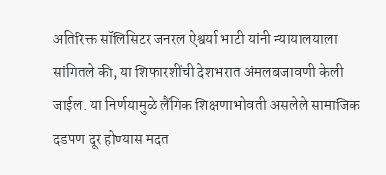अतिरिक्त सॉलिसिटर जनरल ऐश्वर्या भाटी यांनी न्यायालयाला सांगितले की, या शिफारशींची देशभरात अंमलबजावणी केली जाईल. या निर्णयामुळे लैंगिक शिक्षणाभोवती असलेले सामाजिक दडपण दूर होण्यास मदत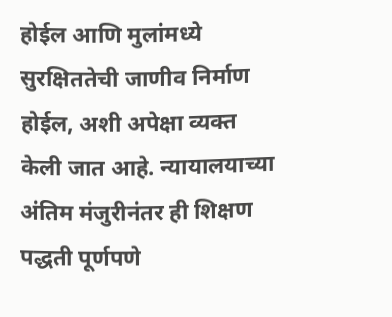होईल आणि मुलांमध्ये सुरक्षिततेची जाणीव निर्माण होईल, अशी अपेक्षा व्यक्त केली जात आहे. न्यायालयाच्या अंतिम मंजुरीनंतर ही शिक्षण पद्धती पूर्णपणे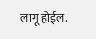लागू होईल.